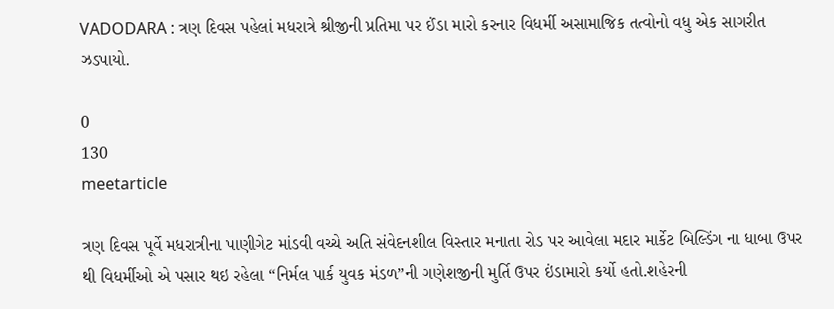VADODARA : ત્રણ દિવસ પહેલાં મધરાત્રે શ્રીજીની પ્રતિમા પર ઈંડા મારો કરનાર વિધર્મી અસામાજિક તત્વોનો વધુ એક સાગરીત ઝડપાયો.

0
130
meetarticle

ત્રણ દિવસ પૂર્વે મધરાત્રીના પાણીગેટ માંડવી વચ્ચે અતિ સંવેદનશીલ વિસ્તાર મનાતા રોડ પર આવેલા મદાર માર્કેટ બિલ્ડિંગ ના ધાબા ઉપર થી વિધર્મીઓ એ પસાર થઇ રહેલા “નિર્મલ પાર્ક યુવક મંડળ”ની ગણેશજીની મુર્તિ ઉપર ઇંડામારો કર્યો હતો.શહેરની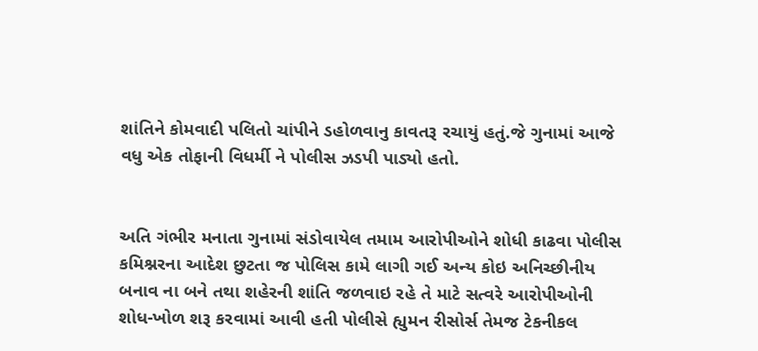શાંતિને કોમવાદી પલિતો ચાંપીને ડહોળવાનુ કાવતરૂ રચાયું હતું.જે ગુનામાં આજે વધુ એક તોફાની વિધર્મી ને પોલીસ ઝડપી પાડ્યો હતો.


અતિ ગંભીર મનાતા ગુનામાં સંડોવાયેલ તમામ આરોપીઓને શોધી કાઢવા પોલીસ કમિશ્નરના આદેશ છુટતા જ પોલિસ કામે લાગી ગઈ અન્ય કોઇ અનિચ્છીનીય બનાવ ના બને તથા શહેરની શાંતિ જળવાઇ રહે તે માટે સત્વરે આરોપીઓની શોધ-ખોળ શરૂ કરવામાં આવી હતી પોલીસે હ્યુમન રીસોર્સ તેમજ ટેકનીકલ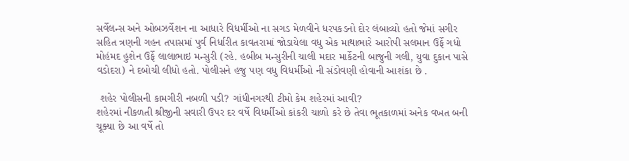સર્વેલન્સ અને ઓબઝર્વેશન ના આધારે વિધર્મીઓ ના સગડ મેળવીને ધરપકડનો દોર લંબાવ્યો હતો જેમાં સગીર સહિત ત્રણની ગહન તપાસમાં પુર્વ નિર્ધારીત કાવતરામાં જોડાયેલા વધુ એક માથાભારે આરોપી સલમાન ઉર્ફે ગધો મોહંમદ હુશેન ઉર્ફે લાલાભાઇ મન્સુરી (રહે. હબીબ મન્સુરીની ચાલી મદાર માર્કેટની બાજુની ગલી, યુવા દુકાન પાસે વડોદરા) ને દબોચી લીધો હતો. પોલીસને હજુ પણ વધુ વિધર્મીઓ ની સંડોવણી હોવાની આશંકા છે .

 શહેર પોલીસની કામગીરી નબળી પડી? ગાંધીનગરથી ટીમો કેમ શહેરમાં આવી?
શહેરમાં નીકળતી શ્રીજીની સવારી ઉપર દર વર્ષે વિધર્મીઓ કાંકરી ચાળો કરે છે તેવા ભૂતકાળમાં અનેક વખત બની ચૂક્યા છે આ વર્ષે તો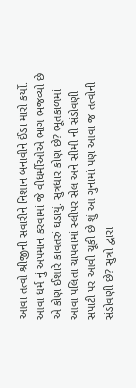આવા તત્વો શ્રીજીની સવારીને નિશાન બનાવીને ઈંડા મારો કર્યો. આવા ધર્મ નું અપમાન કરવામાં જે વીધર્મીઓએ ભાગ ભજવ્યો છે એ કોણ ઈશારે કાવતરું ઘડાયું. સુત્રધાર કોણ છે? ભૂતકાળમાં આવા પલિતા ચાપવામાં સ્લીપર સેલ અને સીમી ની સંડોવણી સપાટી પર આવી ચૂકી છે શું આ ગુનામાં પણ આવા જ તત્વોની સંડોવણી છે? સુત્રો દ્વારા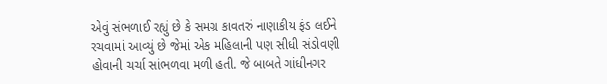એવું સંભળાઈ રહ્યું છે કે સમગ્ર કાવતરું નાણાકીય ફંડ લઈને રચવામાં આવ્યું છે જેમાં એક મહિલાની પણ સીધી સંડોવણી હોવાની ચર્ચા સાંભળવા મળી હતી. જે બાબતે ગાંધીનગર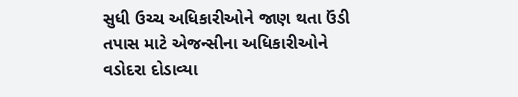સુધી ઉચ્ચ અધિકારીઓને જાણ થતા ઉંડી તપાસ માટે એજન્સીના અધિકારીઓને વડોદરા દોડાવ્યા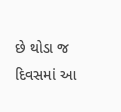છે થોડા જ દિવસમાં આ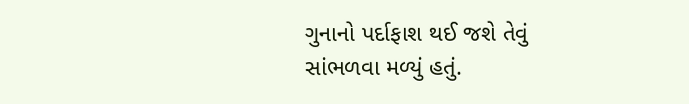ગુનાનો પર્દાફાશ થઈ જશે તેવું સાંભળવા મળ્યું હતું.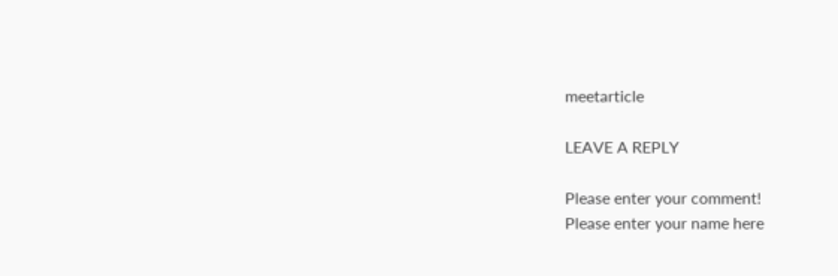meetarticle

LEAVE A REPLY

Please enter your comment!
Please enter your name here